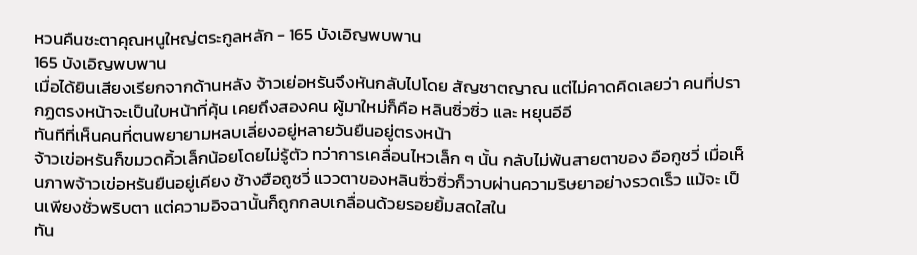หวนคืนชะตาคุณหนูใหญ่ตระกูลหลัก - 165 บังเอิญพบพาน
165 บังเอิญพบพาน
เมื่อได้ยินเสียงเรียกจากด้านหลัง จ้าวเย่อหรันจึงหันกลับไปโดย สัญชาตญาณ แต่ไม่คาดคิดเลยว่า คนที่ปรากฏตรงหน้าจะเป็นใบหน้าที่คุ้น เคยถึงสองคน ผู้มาใหม่ก็คือ หลินซิ่วซิ่ว และ หยุนอีอี
ทันทีที่เห็นคนที่ตนพยายามหลบเลี่ยงอยู่หลายวันยืนอยู่ตรงหน้า
จ้าวเข่อหรันก็ขมวดคิ้วเล็กน้อยโดยไม่รู้ตัว ทว่าการเคลื่อนไหวเล็ก ๆ นั้น กลับไม่พ้นสายตาของ อือกูชวี่ เมื่อเห็นภาพจ้าวเข่อหรันยืนอยู่เคียง ช้างฮือถูซวี่ แววตาของหลินซิ่วซิ่วก็วาบผ่านความริษยาอย่างรวดเร็ว แม้จะ เป็นเพียงชั่วพริบตา แต่ความอิจฉานั้นก็ถูกกลบเกลื่อนด้วยรอยยิ้มสดใสใน
ทัน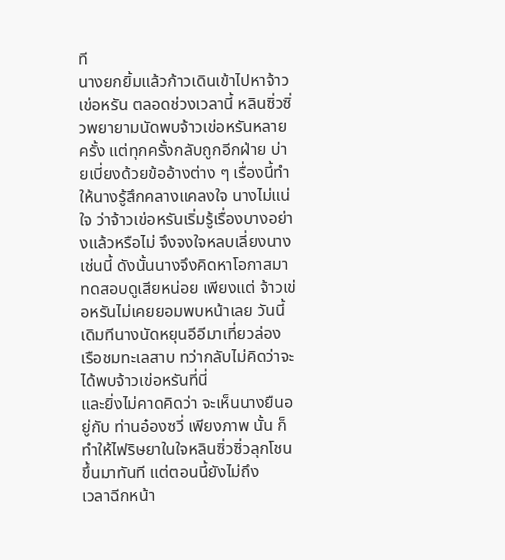ที
นางยกยิ้มแล้วก้าวเดินเข้าไปหาจ้าวเข่อหรัน ตลอดช่วงเวลานี้ หลินซิ่วซิ่วพยายามนัดพบจ้าวเข่อหรันหลายครั้ง แต่ทุกครั้งกลับถูกอีกฝ่าย บ่ายเบี่ยงด้วยข้ออ้างต่าง ๆ เรื่องนี้ทําให้นางรู้สึกคลางแคลงใจ นางไม่แน่ใจ ว่าจ้าวเข่อหรันเริ่มรู้เรื่องบางอย่างแล้วหรือไม่ จึงจงใจหลบเลี่ยงนางเช่นนี้ ดังนั้นนางจึงคิดหาโอกาสมาทดสอบดูเสียหน่อย เพียงแต่ จ้าวเข่อหรันไม่เคยยอมพบหน้าเลย วันนี้เดิมทีนางนัดหยุนอีอีมาเที่ยวล่อง
เรือชมทะเลสาบ ทว่ากลับไม่คิดว่าจะได้พบจ้าวเข่อหรันที่นี่
และยิ่งไม่คาดคิดว่า จะเห็นนางยืนอยู่กับ ท่านอ๋องซวี่ เพียงภาพ นั้น ก็ทําให้ไฟริษยาในใจหลินซิ่วซิ่วลุกโชนขึ้นมาทันที แต่ตอนนี้ยังไม่ถึง
เวลาฉีกหน้า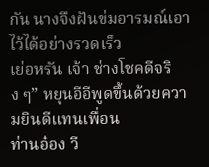กัน นางจึงฝันข่มอารมณ์เอาไว้ได้อย่างรวดเร็ว
เย่อหรัน เจ้า ช่างโชคดีจริง ๆ” หยุนอีอีพูดขึ้นด้วยความยินดีแทนเพื่อน
ท่านอ๋อง วี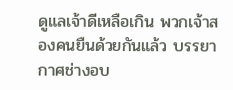ดูแลเจ้าดีเหลือเกิน พวกเจ้าสองคนยืนด้วยกันแล้ว บรรยากาศช่างอบ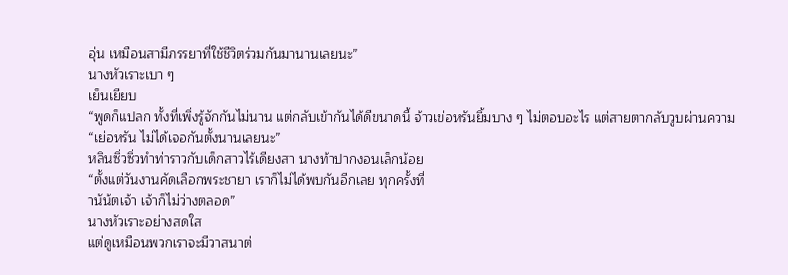อุ่น เหมือนสามีภรรยาที่ใช้ชีวิตร่วมกันมานานเลยนะ”
นางหัวเราะเบา ๆ
เย็นเยียบ
“พูดก็แปลก ทั้งที่เพิ่งรู้จักกันไม่นาน แต่กลับเข้ากันได้ดีขนาดนี้ จ้าวเข่อหรันยิ้มบาง ๆ ไม่ตอบอะไร แต่สายตากลับวูบผ่านความ
“เย่อหรัน ไม่ได้เจอกันตั้งนานเลยนะ”
หลินซิ่วซิ่วทําท่าราวกับเด็กสาวไร้เดียงสา นางท้าปากงอนเล็กน้อย
“ตั้งแต่วันงานคัดเลือกพระชายา เราก็ไม่ได้พบกันอีกเลย ทุกครั้งที่
านัน้ตเจ้า เจ้าก็ไม่ว่างตลอด”
นางหัวเราะอย่างสดใส
แต่ดูเหมือนพวกเราจะมีวาสนาต่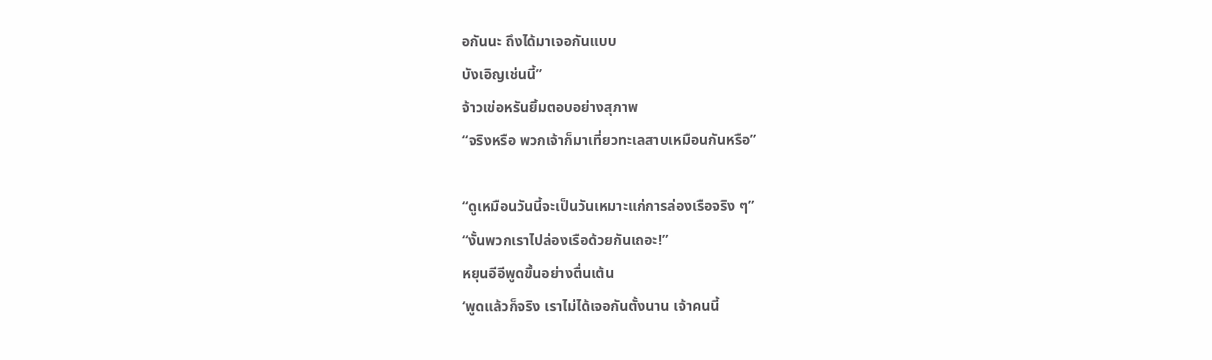อกันนะ ถึงได้มาเจอกันแบบ
บังเอิญเช่นนี้”
จ้าวเข่อหรันยิ้มตอบอย่างสุภาพ
“จริงหรือ พวกเจ้าก็มาเที่ยวทะเลสาบเหมือนกันหรือ”

“ดูเหมือนวันนี้จะเป็นวันเหมาะแก่การล่องเรือจริง ๆ”
“งั้นพวกเราไปล่องเรือด้วยกันเถอะ!”
หยุนอีอีพูดขึ้นอย่างตื่นเต้น
‘พูดแล้วก็จริง เราไม่ได้เจอกันตั้งนาน เจ้าคนนี้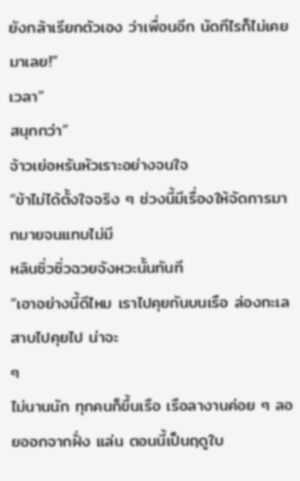ยังกล้าเรียกตัวเอง ว่าเพื่อนอีก นัดทีไรก็ไม่เคยมาเลย!”
เวลา”
สนุกกว่า”
จ้าวเย่อหรันหัวเราะอย่างจนใจ
“ข้าไม่ได้ตั้งใจจริง ๆ ช่วงนี้มีเรื่องให้จัดการมากมายจนแทบไม่มี
หลินซิ่วซิ่วฉวยจังหวะนั้นทันที
“เอาอย่างนี้ดีไหม เราไปคุยกันบนเรือ ล่องทะเลสาบไปคุยไป น่าจะ
ๆ
ไม่นานนัก ทุกคนก็ขึ้นเรือ เรือลางานค่อย ๆ ลอยออกจากฝั่ง แล่น ตอนนี้เป็นฤดูใบ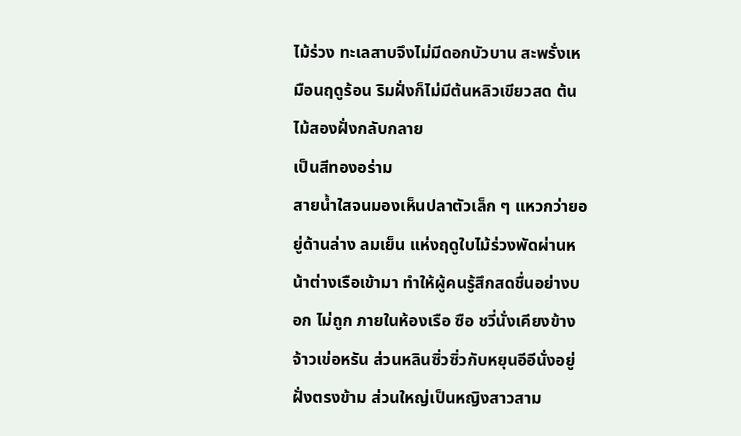ไม้ร่วง ทะเลสาบจึงไม่มีดอกบัวบาน สะพรั่งเหมือนฤดูร้อน ริมฝั่งก็ไม่มีต้นหลิวเขียวสด ต้นไม้สองฝั่งกลับกลาย
เป็นสีทองอร่าม
สายนํ้าใสจนมองเห็นปลาตัวเล็ก ๆ แหวกว่ายอยู่ด้านล่าง ลมเย็น แห่งฤดูใบไม้ร่วงพัดผ่านหน้าต่างเรือเข้ามา ทําให้ผู้คนรู้สึกสดชื่นอย่างบอก ไม่ถูก ภายในห้องเรือ ซือ ชวี่นั่งเคียงข้างจ้าวเข่อหรัน ส่วนหลินซิ่วซิ่วกับหยุนอีอีนั่งอยู่ฝั่งตรงข้าม ส่วนใหญ่เป็นหญิงสาวสาม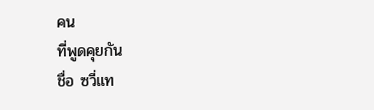คน
ที่พูดคุยกัน
ชื่อ ซวี่แท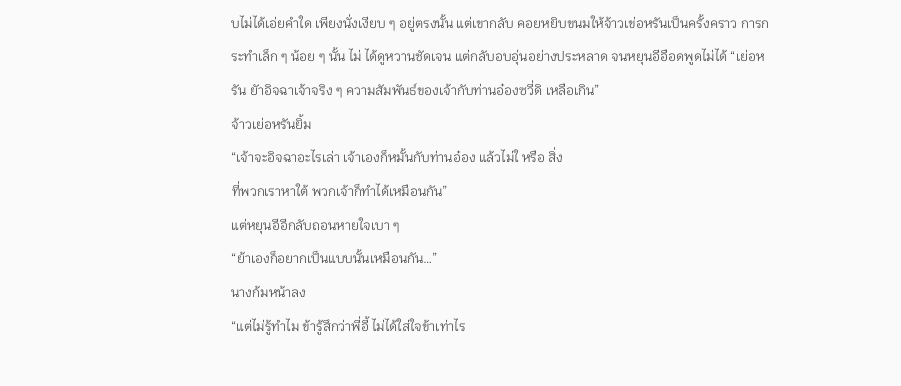บไม่ได้เอ่ยคําใด เพียงนั่งเงียบ ๆ อยู่ตรงนั้น แต่เขากลับ คอยหยิบขนมให้จ้าวเข่อหรันเป็นครั้งคราว การกระทําเล็ก ๆ น้อย ๆ นั้น ไม่ ได้ดูหวานชัดเจน แต่กลับอบอุ่นอย่างประหลาด จนหยุนอีอือดพูดไม่ได้ “เย่อหรัน ยัาอิจฉาเจ้าจริง ๆ ความสัมพันธ์ของเจ้ากับท่านอ๋องซวี่ดิ เหลือเกิน”
จ้าวเย่อหรันยิ้ม
“เจ้าจะอิจฉาอะไรเล่า เจ้าเองก็หมั้นกับท่านอ๋อง แล้วไม่ใ หรือ สิ่ง
ที่พวกเราหาใต้ พวกเจ้าก็ทําได้เหมือนกัน”
แต่หยุนอีอีกลับถอนหายใจเบา ๆ
“ย้าเองก็อยากเป็นแบบนั้นเหมือนกัน…”
นางก้มหน้าลง
“แต่ไม่รู้ทําไม ข้ารู้สึกว่าพี่อี้ ไม่ได้ใส่ใจข้าเท่าไร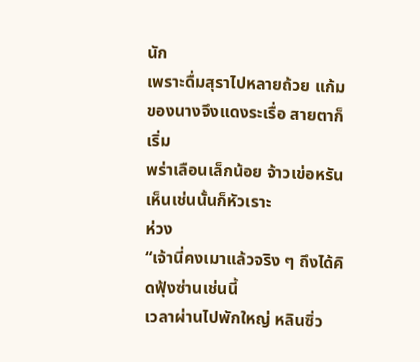นัก
เพราะดื่มสุราไปหลายถ้วย แก้มของนางจึงแดงระเรื่อ สายตาก็เริ่ม
พร่าเลือนเล็กน้อย จ้าวเข่อหรันเห็นเช่นนั้นก็หัวเราะ
ห่วง
“เจ้านี่คงเมาแล้วจริง ๆ ถึงได้คิดฟุ้งซ่านเช่นนี้
เวลาผ่านไปพักใหญ่ หลินซิ่ว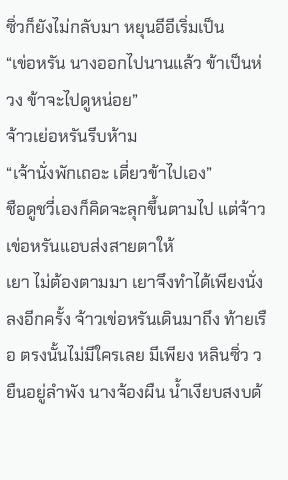ซิ่วก็ยังไม่กลับมา หยุนอีอีเริ่มเป็น
“เข่อหรัน นางออกไปนานแล้ว ข้าเป็นห่วง ข้าจะไปดูหน่อย”
จ้าวเย่อหรันรีบห้าม
“เจ้านั่งพักเถอะ เดี่ยวข้าไปเอง”
ชือดูชวี่เองก็คิดจะลุกขึ้นตามไป แต่จ้าวเข่อหรันแอบส่งสายตาให้
เยา ไม่ต้องตามมา เยาจึงทําได้เพียงนั่งลงอีกครั้ง จ้าวเข่อหรันเดินมาถึง ท้ายเรือ ตรงนั้นไม่มีใครเลย มีเพียง หลินซิ่ว ว ยืนอยู่ลําพัง นางจ้องผืน นํ้าเงียบสงบด้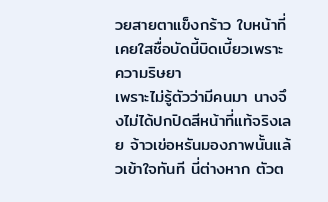วยสายตาแข็งกร้าว ใบหน้าที่เคยใสชื่อบัดนี้บิดเบี้ยวเพราะ
ความริษยา
เพราะไม่รู้ตัวว่ามีคนมา นางจึงไม่ได้ปกปิดสีหน้าที่แท้จริงเลย จ้าวเข่อหรันมองภาพนั้นแล้วเข้าใจทันที นี่ต่างหาก ตัวต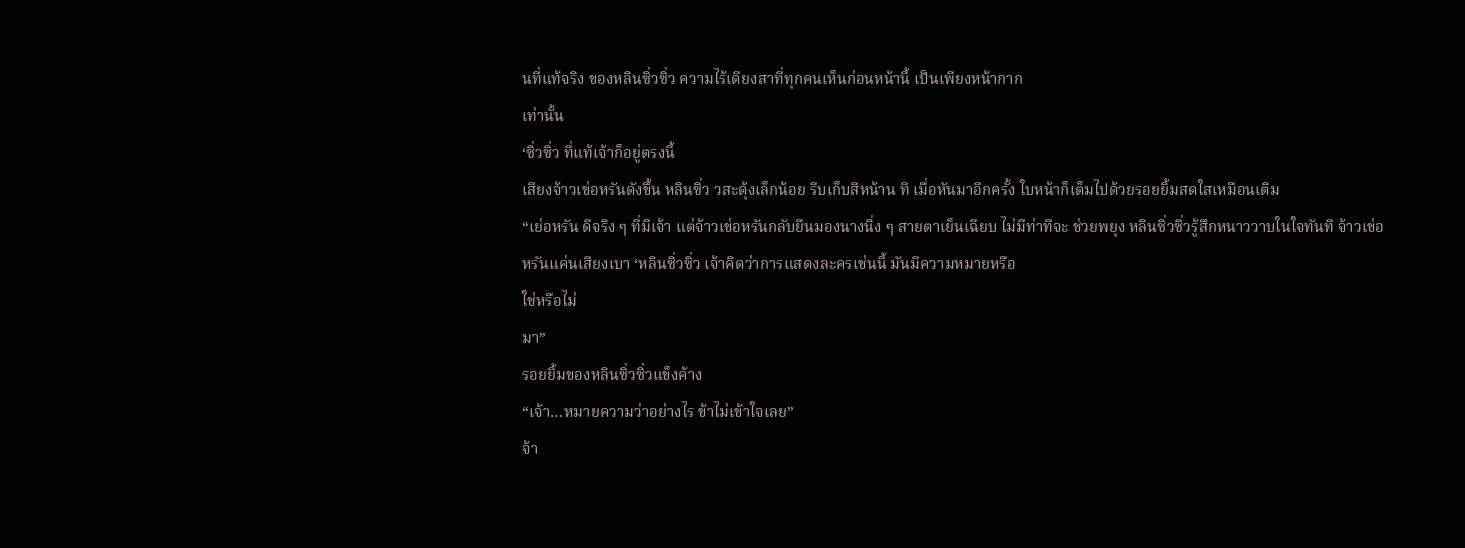นที่แท้จริง ของหลินซิ่วซิ่ว ความไร้เดียงสาที่ทุกคนเห็นก่อนหน้านี้ เป็นเพียงหน้ากาก
เท่านั้น
‘ซิ่วซิ่ว ที่แท้เจ้าก็อยู่ตรงนี้
เสียงจ้าวเข่อหรันดังขึ้น หลินซิ่ว วสะดุ้งเล็กน้อย รีบเก็บสีหน้าน ที เมื่อหันมาอีกครั้ง ใบหน้าก็เต็มไปด้วยรอยยิ้มสดใสเหมือนเติม
“เย่อหรัน ดีจริง ๆ ที่มีเจ้า แต่จ้าวเข่อหรันกลับยืนมองนางนิ่ง ๆ สายตาเย็นเฉียบ ไม่มีท่าทีจะ ช่วยพยุง หลินซิ่วซิ่วรู้สึกหนาววาบในใจทันที จ้าวเข่อหรันแค่นเสียงเบา ‘หลินซิ่วซิ่ว เจ้าคิดว่าการแสดงละครเช่นนี้ มันมีความหมายหรือ
ใช่หรือไม่
มา”
รอยยิ้มของหลินซิ่วซิ่วแข็งค้าง
“เจ้า…หมายความว่าอย่างไร ข้าไม่เข้าใจเลย”
จ้า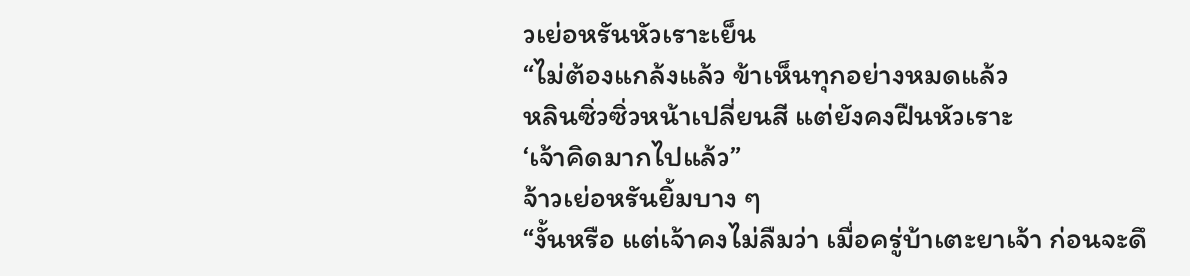วเย่อหรันหัวเราะเย็น
“ไม่ต้องแกล้งแล้ว ข้าเห็นทุกอย่างหมดแล้ว
หลินซิ่วซิ่วหน้าเปลี่ยนสี แต่ยังคงฝืนหัวเราะ
‘เจ้าคิดมากไปแล้ว”
จ้าวเย่อหรันยิ้มบาง ๆ
“งั้นหรือ แต่เจ้าคงไม่ลืมว่า เมื่อครู่บ้าเตะยาเจ้า ก่อนจะดึ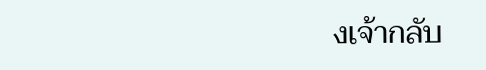งเจ้ากลับ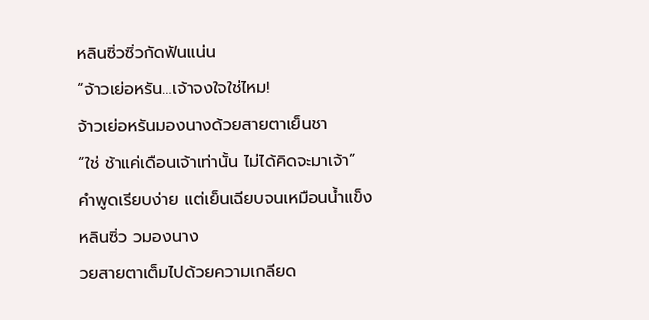หลินซิ่วซิ่วกัดฟันแน่น
“จ้าวเย่อหรัน…เจ้าจงใจใช่ไหม!
จ้าวเย่อหรันมองนางด้วยสายตาเย็นชา
“ใช่ ช้าแค่เดือนเจ้าเท่านั้น ไม่ได้คิดจะมาเจ้า”
คําพูดเรียบง่าย แต่เย็นเฉียบจนเหมือนนํ้าแข็ง หลินซิ่ว วมองนาง
วยสายตาเต็มไปด้วยความเกลียด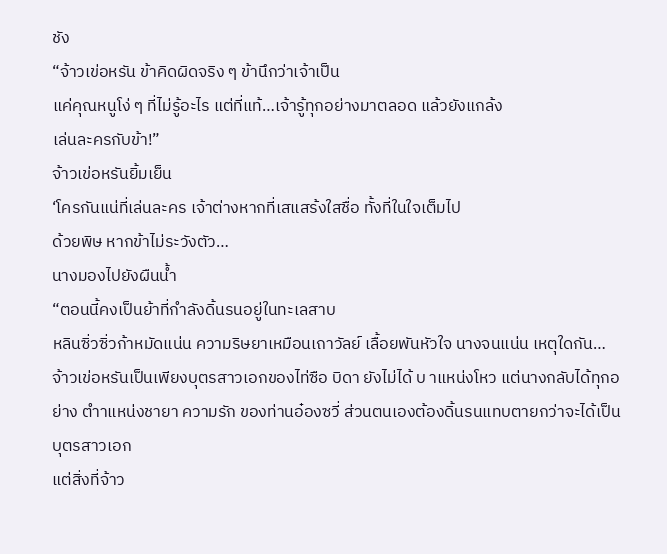ชัง
“จ้าวเข่อหรัน ข้าคิดผิดจริง ๆ ข้านึกว่าเจ้าเป็น
แค่คุณหนูโง่ ๆ ที่ไม่รู้อะไร แต่ที่แท้…เจ้ารู้ทุกอย่างมาตลอด แล้วยังแกล้ง
เล่นละครกับข้า!”
จ้าวเข่อหรันยิ้มเย็น
‘โครกันแน่ที่เล่นละคร เจ้าต่างหากที่เสแสร้งใสชื่อ ทั้งที่ในใจเต็มไป
ด้วยพิษ หากข้าไม่ระวังตัว…
นางมองไปยังผืนนํ้า
“ตอนนี้คงเป็นย้าที่กําลังดิ้นรนอยู่ในทะเลสาบ
หลินซิ่วซิ่วก้าหมัดแน่น ความริษยาเหมือนเถาวัลย์ เลื้อยพันหัวใจ นางจนแน่น เหตุใดกัน…จ้าวเข่อหรันเป็นเพียงบุตรสาวเอกของไท่ซือ บิดา ยังไม่ได้ บ าแหน่งโหว แต่นางกลับได้ทุกอย่าง ตําาแหน่งชายา ความรัก ของท่านอ๋องซวี่ ส่วนตนเองต้องดิ้นรนแทบตายกว่าจะได้เป็นบุตรสาวเอก
แต่สิ่งที่จ้าว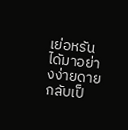เย่อหรันไดัมาอย่างง่ายดาย กลับเป็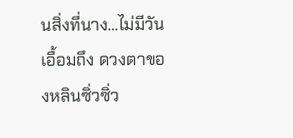นสิ่งที่นาง…ไม่มีวัน เอื้อมถึง ดวงตาของหลินซิ่วซิ่ว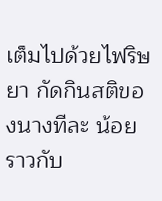เต็มไปด้วยไฟริษยา กัดกินสติของนางทีละ น้อย ราวกับ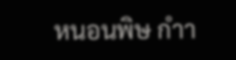หนอนพิษ กําา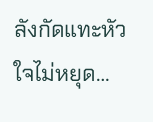ลังกัดแทะหัวใจไม่หยุด…